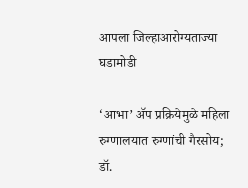आपला जिल्हाआरोग्यताज्या घडामोडी

‘आभा’ ॲप प्रक्रियेमुळे महिला रुग्णालयात रुग्णांची गैरसोय; डॉ.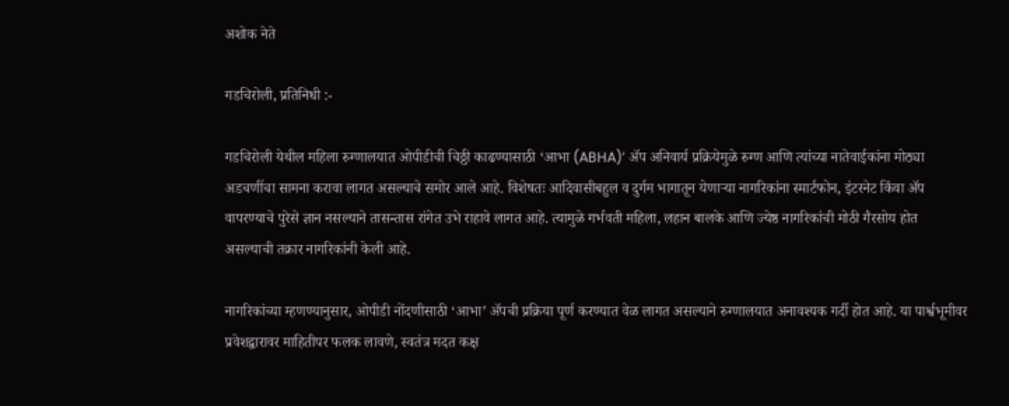अशोक नेते

गडचिरोली, प्रतिनिधी :-

गडचिरोली येथील महिला रुग्णालयात ओपीडीची चिठ्ठी काढण्यासाठी ‘आभा (ABHA)’ ॲप अनिवार्य प्रक्रियेमुळे रुग्ण आणि त्यांच्या नातेवाईकांना मोठ्या अडचणींचा सामना करावा लागत असल्याचे समोर आले आहे. विशेषतः आदिवासीबहुल व दुर्गम भागातून येणाऱ्या नागरिकांना स्मार्टफोन, इंटरनेट किंवा ॲप वापरण्याचे पुरेसे ज्ञान नसल्याने तासन्तास रांगेत उभे राहावे लागत आहे. त्यामुळे गर्भवती महिला, लहान बालके आणि ज्येष्ठ नागरिकांची मोठी गैरसोय होत असल्याची तक्रार नागरिकांनी केली आहे.

नागरिकांच्या म्हणण्यानुसार, ओपीडी नोंदणीसाठी ‘आभा’ ॲपची प्रक्रिया पूर्ण करण्यात वेळ लागत असल्याने रुग्णालयात अनावश्यक गर्दी होत आहे. या पार्श्वभूमीवर प्रवेशद्वारावर माहितीपर फलक लावणे, स्वतंत्र मदत कक्ष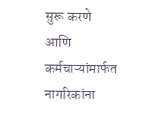सुरू करणे आणि कर्मचाऱ्यांमार्फत नागरिकांना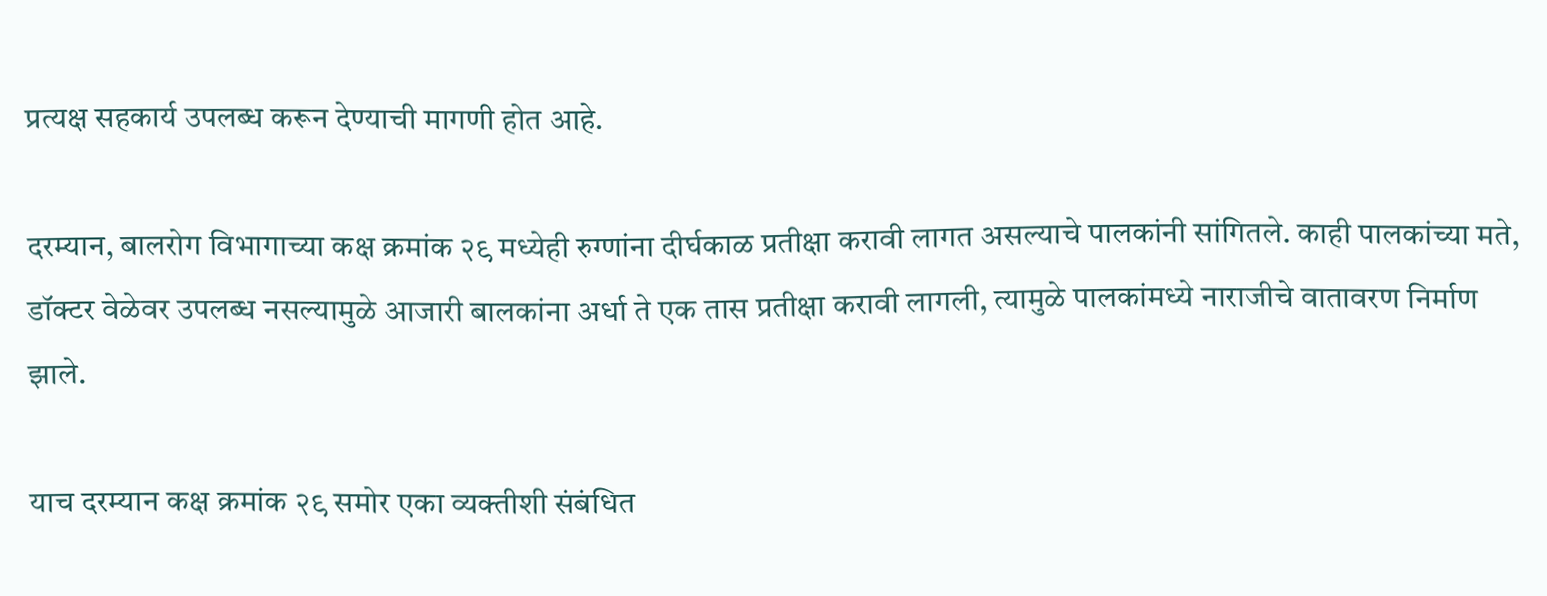प्रत्यक्ष सहकार्य उपलब्ध करून देण्याची मागणी होत आहे.

दरम्यान, बालरोग विभागाच्या कक्ष क्रमांक २९ मध्येही रुग्णांना दीर्घकाळ प्रतीक्षा करावी लागत असल्याचे पालकांनी सांगितले. काही पालकांच्या मते, डॉक्टर वेळेवर उपलब्ध नसल्यामुळे आजारी बालकांना अर्धा ते एक तास प्रतीक्षा करावी लागली, त्यामुळे पालकांमध्ये नाराजीचे वातावरण निर्माण झाले.

याच दरम्यान कक्ष क्रमांक २९ समोर एका व्यक्तीशी संबंधित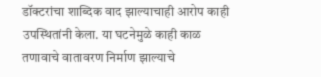डॉक्टरांचा शाब्दिक वाद झाल्याचाही आरोप काही उपस्थितांनी केला. या घटनेमुळे काही काळ तणावाचे वातावरण निर्माण झाल्याचे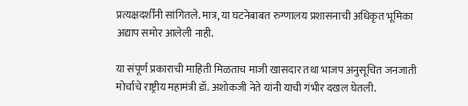प्रत्यक्षदर्शींनी सांगितले. मात्र, या घटनेबाबत रुग्णालय प्रशासनाची अधिकृत भूमिका अद्याप समोर आलेली नाही.

या संपूर्ण प्रकाराची माहिती मिळताच माजी खासदार तथा भाजप अनुसूचित जनजाती मोर्चाचे राष्ट्रीय महामंत्री डॉ. अशोकजी नेते यांनी याची गंभीर दखल घेतली.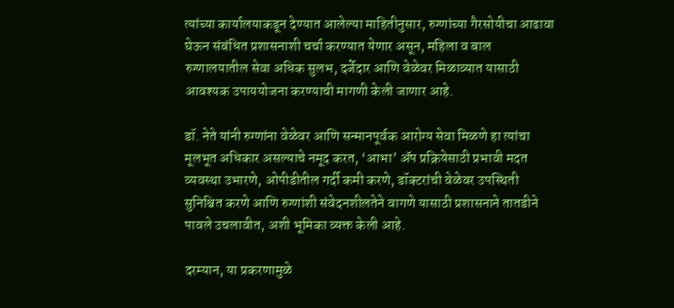त्यांच्या कार्यालयाकडून देण्यात आलेल्या माहितीनुसार, रुग्णांच्या गैरसोयीचा आढावा घेऊन संबंधित प्रशासनाशी चर्चा करण्यात येणार असून, महिला व बाल रुग्णालयातील सेवा अधिक सुलभ, दर्जेदार आणि वेळेवर मिळाव्यात यासाठी आवश्यक उपाययोजना करण्याची मागणी केली जाणार आहे.

डॉ. नेते यांनी रुग्णांना वेळेवर आणि सन्मानपूर्वक आरोग्य सेवा मिळणे हा त्यांचा मूलभूत अधिकार असल्याचे नमूद करत, ‘आभा’ ॲप प्रक्रियेसाठी प्रभावी मदत व्यवस्था उभारणे, ओपीडीतील गर्दी कमी करणे, डॉक्टरांची वेळेवर उपस्थिती सुनिश्चित करणे आणि रुग्णांशी संवेदनशीलतेने वागणे यासाठी प्रशासनाने तातडीने पावले उचलावीत, अशी भूमिका व्यक्त केली आहे.

दरम्यान, या प्रकरणामुळे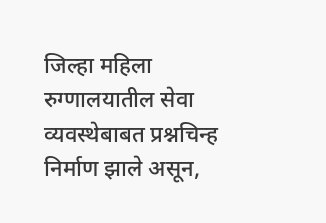जिल्हा महिला रुग्णालयातील सेवा व्यवस्थेबाबत प्रश्नचिन्ह निर्माण झाले असून,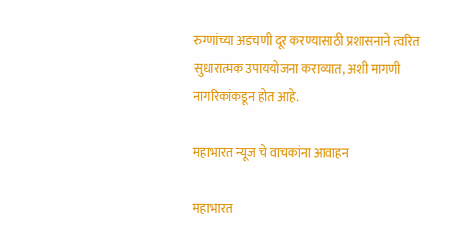रुग्णांच्या अडचणी दूर करण्यासाठी प्रशासनाने त्वरित सुधारात्मक उपाययोजना कराव्यात, अशी मागणी नागरिकांकडून होत आहे.

महाभारत न्यूज चे वाचकांना आवाहन

महाभारत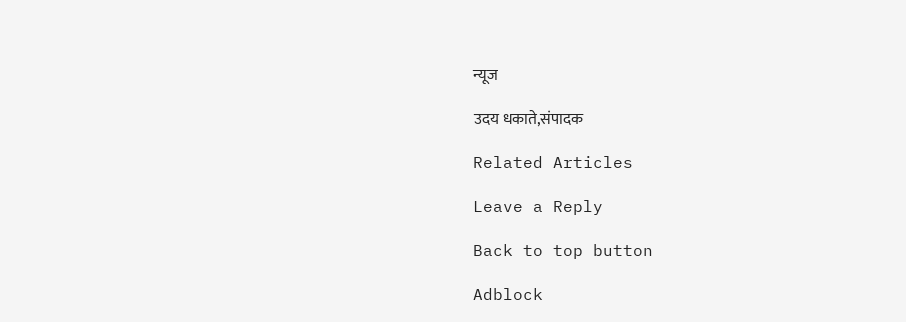न्यूज

उदय धकाते,संपादक

Related Articles

Leave a Reply

Back to top button

Adblock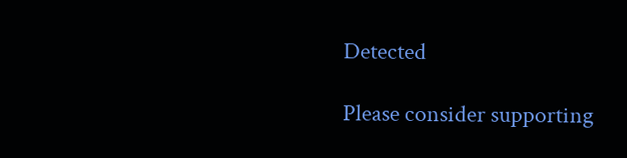Detected

Please consider supporting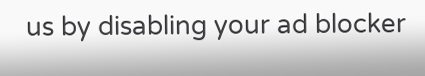us by disabling your ad blocker